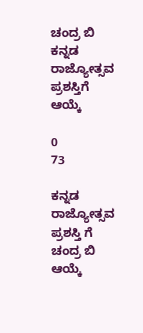ಚಂದ್ರ ಬಿ ಕನ್ನಡ ರಾಜ್ಯೋತ್ಸವ ಪ್ರಶಸ್ತಿಗೆ ಆಯ್ಕೆ

0
73

ಕನ್ನಡ ರಾಜ್ಯೋತ್ಸವ ಪ್ರಶಸ್ತಿ ಗೆ ಚಂದ್ರ ಬಿ ಆಯ್ಕೆ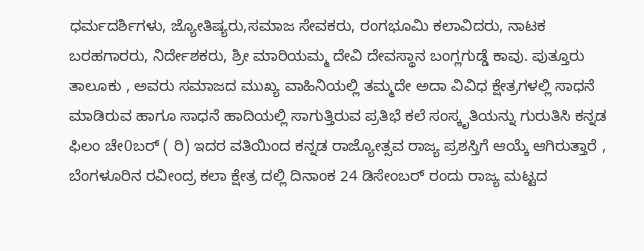ಧರ್ಮದರ್ಶಿಗಳು, ಜ್ಯೋತಿಷ್ಯರು,ಸಮಾಜ ಸೇವಕರು, ರಂಗಭೂಮಿ ಕಲಾವಿದರು, ನಾಟಕ ಬರಹಗಾರರು, ನಿರ್ದೇಶಕರು, ಶ್ರೀ ಮಾರಿಯಮ್ಮ ದೇವಿ ದೇವಸ್ಥಾನ ಬಂಗ್ಲಗುಡ್ಡೆ ಕಾವು. ಪುತ್ತೂರು ತಾಲೂಕು , ಅವರು ಸಮಾಜದ ಮುಖ್ಯ ವಾಹಿನಿಯಲ್ಲಿ ತಮ್ಮದೇ ಅದಾ ವಿವಿಧ ಕ್ಷೇತ್ರಗಳಲ್ಲಿ ಸಾಧನೆ ಮಾಡಿರುವ ಹಾಗೂ ಸಾಧನೆ ಹಾದಿಯಲ್ಲಿ ಸಾಗುತ್ತಿರುವ ಪ್ರತಿಭೆ ಕಲೆ ಸಂಸ್ಕೃತಿಯನ್ನು ಗುರುತಿಸಿ ಕನ್ನಡ ಫಿಲಂ ಚೇ0ಬರ್ ( ರಿ) ಇದರ ವತಿಯಿಂದ ಕನ್ನಡ ರಾಜ್ಯೋತ್ಸವ ರಾಜ್ಯ ಪ್ರಶಸ್ತಿಗೆ ಆಯ್ಕೆ ಆಗಿರುತ್ತಾರೆ , ಬೆಂಗಳೂರಿನ ರವೀಂದ್ರ ಕಲಾ ಕ್ಷೇತ್ರ ದಲ್ಲಿ ದಿನಾಂಕ 24 ಡಿಸೇಂಬರ್ ರಂದು ರಾಜ್ಯ ಮಟ್ಟದ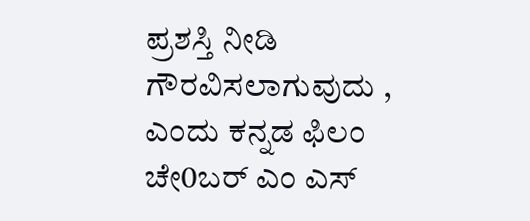ಪ್ರಶಸ್ತಿ ನೀಡಿ ಗೌರವಿಸಲಾಗುವುದು , ಎಂದು ಕನ್ನಡ ಫಿಲಂ ಚೇ0ಬರ್ ಎಂ ಎಸ್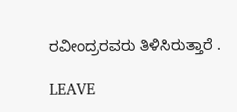ರವೀಂದ್ರರವರು ತಿಳಿಸಿರುತ್ತಾರೆ .

LEAVE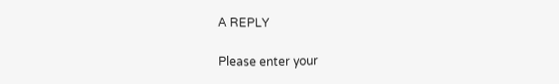A REPLY

Please enter your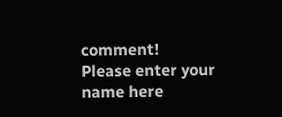comment!
Please enter your name here